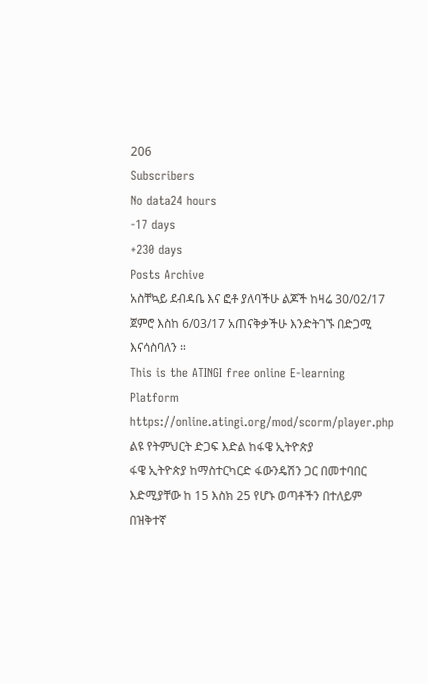206
Subscribers
No data24 hours
-17 days
+230 days
Posts Archive
አስቸኳይ ደብዳቤ እና ፎቶ ያለባችሁ ልጆች ከዛሬ 30/02/17 ጀምሮ እስከ 6/03/17 አጠናቅቃችሁ እንድትገኙ በድጋሚ እናሳስባለን ።
This is the ATINGI free online E-learning Platform
https://online.atingi.org/mod/scorm/player.php
ልዩ የትምህርት ድጋፍ እድል ከፋዌ ኢትዮጵያ
ፋዌ ኢትዮጵያ ከማስተርካርድ ፋውንዴሽን ጋር በመተባበር እድሚያቸው ከ 15 እስክ 25 የሆኑ ወጣቶችን በተለይም በዝቅተኛ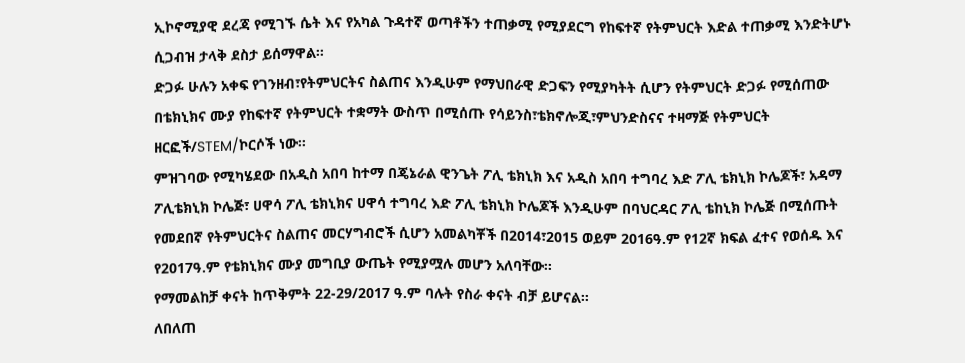ኢኮኖሚያዊ ደረጃ የሚገኙ ሴት እና የአካል ጉዳተኛ ወጣቶችን ተጠቃሚ የሚያደርግ የከፍተኛ የትምህርት እድል ተጠቃሚ እንድትሆኑ ሲጋብዝ ታላቅ ደስታ ይሰማዋል፡፡
ድጋፉ ሁሉን አቀፍ የገንዘብ፣የትምህርትና ስልጠና እንዲሁም የማህበራዊ ድጋፍን የሚያካትት ሲሆን የትምህርት ድጋፉ የሚሰጠው በቴክኒክና ሙያ የከፍተኛ የትምህርት ተቋማት ውስጥ በሚሰጡ የሳይንስ፣ቴክኖሎጂ፣ምህንድስናና ተዛማጅ የትምህርት ዘርፎች/STEM/ኮርሶች ነው፡፡
ምዝገባው የሚካሄደው በአዲስ አበባ ከተማ በጄኔራል ዊንጌት ፖሊ ቴክኒክ እና አዲስ አበባ ተግባረ እድ ፖሊ ቴክኒክ ኮሌጆች፣ አዳማ ፖሊቴክኒክ ኮሌጅ፣ ሀዋሳ ፖሊ ቴክኒክና ሀዋሳ ተግባረ እድ ፖሊ ቴክኒክ ኮሌጆች እንዲሁም በባህርዳር ፖሊ ቴከኒክ ኮሌጅ በሚሰጡት የመደበኛ የትምህርትና ስልጠና መርሃግብሮች ሲሆን አመልካቾች በ2014፣2015 ወይም 2016ዓ.ም የ12ኛ ክፍል ፈተና የወሰዱ እና የ2017ዓ.ም የቴክኒክና ሙያ መግቢያ ውጤት የሚያሟሉ መሆን አለባቸው፡፡
የማመልከቻ ቀናት ከጥቅምት 22-29/2017 ዓ.ም ባሉት የስራ ቀናት ብቻ ይሆናል፡፡
ለበለጠ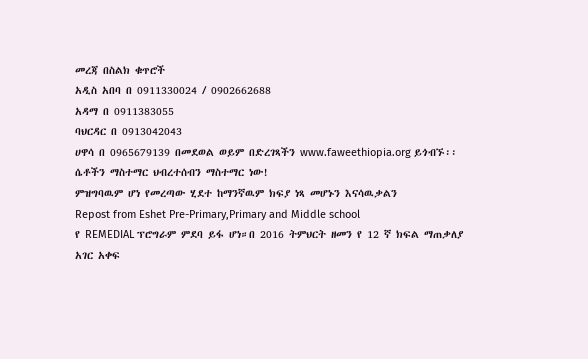መረጃ በስልክ ቁጥሮች
አዲስ አበባ በ 0911330024 / 0902662688
አዳማ በ 0911383055
ባህርዳር በ 0913042043
ሀዋሳ በ 0965679139 በመደወል ወይም በድረገጻችን www.faweethiopia.org ይጎብኙ፡፡
ሴቶችን ማስተማር ህብረተሰብን ማስተማር ነው!
ምዝግባዉም ሆነ የመረጣው ሂደተ ከማንኛዉም ክፍያ ነጻ መሆኑን እናሳዉቃልን
Repost from Eshet Pre-Primary,Primary and Middle school
የ REMEDIAL ፕሮግራም ምደባ ይፋ ሆነ።በ 2016 ትምህርት ዘመን የ 12 ኛ ክፍል ማጠቃለያ አገር አቀፍ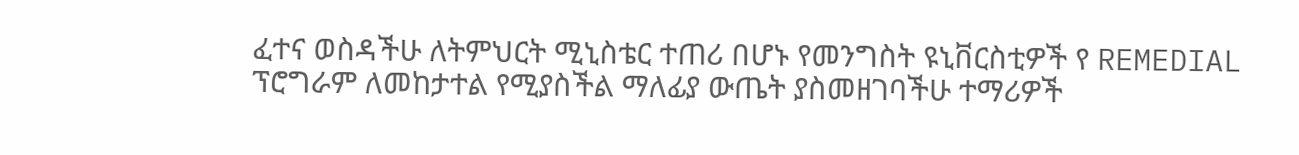ፈተና ወስዳችሁ ለትምህርት ሚኒስቴር ተጠሪ በሆኑ የመንግስት ዩኒቨርስቲዎች የ REMEDIAL ፕሮግራም ለመከታተል የሚያስችል ማለፊያ ውጤት ያስመዘገባችሁ ተማሪዎች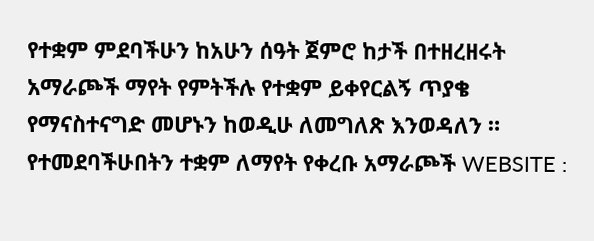የተቋም ምደባችሁን ከአሁን ሰዓት ጀምሮ ከታች በተዘረዘሩት አማራጮች ማየት የምትችሉ የተቋም ይቀየርልኝ ጥያቄ የማናስተናግድ መሆኑን ከወዲሁ ለመግለጽ እንወዳለን ። የተመደባችሁበትን ተቋም ለማየት የቀረቡ አማራጮች WEBSITE :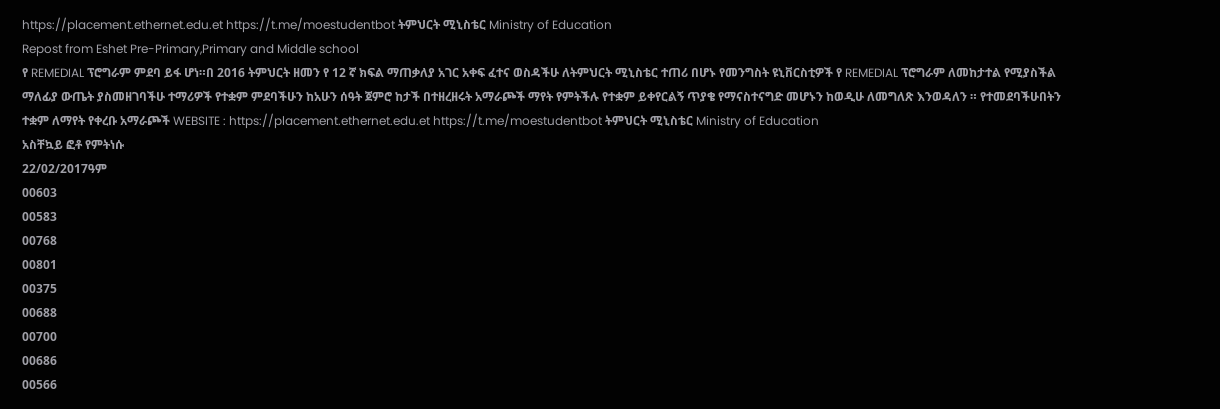https://placement.ethernet.edu.et https://t.me/moestudentbot ትምህርት ሚኒስቴር Ministry of Education
Repost from Eshet Pre-Primary,Primary and Middle school
የ REMEDIAL ፕሮግራም ምደባ ይፋ ሆነ።በ 2016 ትምህርት ዘመን የ 12 ኛ ክፍል ማጠቃለያ አገር አቀፍ ፈተና ወስዳችሁ ለትምህርት ሚኒስቴር ተጠሪ በሆኑ የመንግስት ዩኒቨርስቲዎች የ REMEDIAL ፕሮግራም ለመከታተል የሚያስችል ማለፊያ ውጤት ያስመዘገባችሁ ተማሪዎች የተቋም ምደባችሁን ከአሁን ሰዓት ጀምሮ ከታች በተዘረዘሩት አማራጮች ማየት የምትችሉ የተቋም ይቀየርልኝ ጥያቄ የማናስተናግድ መሆኑን ከወዲሁ ለመግለጽ እንወዳለን ። የተመደባችሁበትን ተቋም ለማየት የቀረቡ አማራጮች WEBSITE : https://placement.ethernet.edu.et https://t.me/moestudentbot ትምህርት ሚኒስቴር Ministry of Education
አስቸኳይ ፎቶ የምትነሱ
22/02/2017ዓም
00603
00583
00768
00801
00375
00688
00700
00686
00566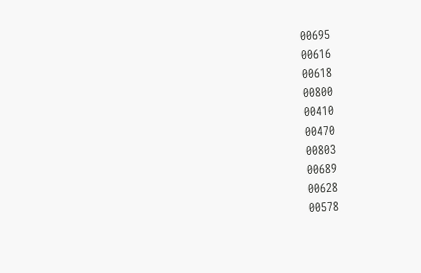00695
00616
00618
00800
00410
00470
00803
00689
00628
00578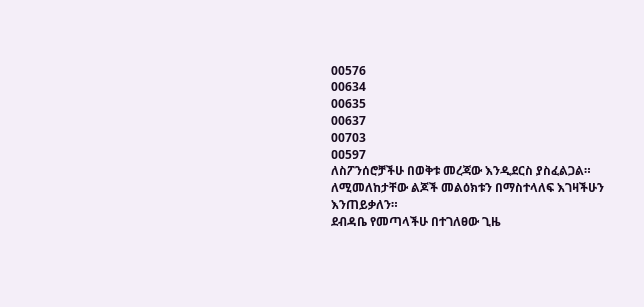00576
00634
00635
00637
00703
ዐዐ597
ለስፖንሰሮቻችሁ በወቅቱ መረጃው እንዲደርስ ያስፈልጋል።
ለሚመለከታቸው ልጆች መልዕክቱን በማስተላለፍ እገዛችሁን እንጠይቃለን።
ደብዳቤ የመጣላችሁ በተገለፀው ጊዜ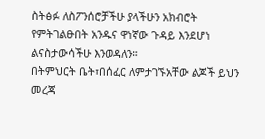ስትፅፉ ለስፖንሰሮቻችሁ ያላችሁን አክብሮት የምትገልፁበት አንዱና ዋነኛው ጉዳይ እንደሆነ ልናስታውሳችሁ እንወዳለን።
በትምህርት ቤት፣በሰፈር ለምታገኙአቸው ልጆች ይህን መረጃ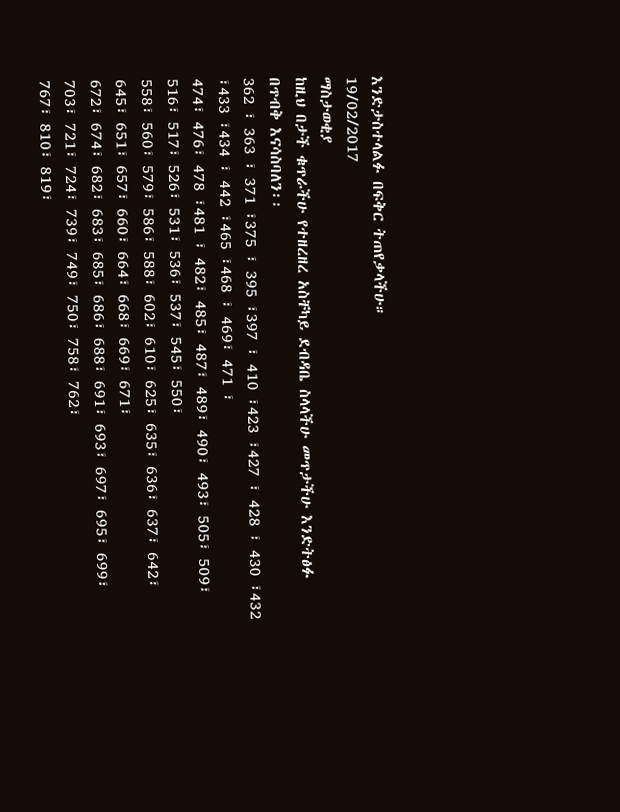እንድታስተላልፉ በፍቅር ትጠየቃላችሁ።
19/02/2017
ማስታወቂያ
ከዚህ በታች ቁጥራችሁ የተዘረዘረ አስቸካይ ደብዳቤ ስላላችሁ መጥታችሁ እንድትፅፉ በጥብቅ እናሳስባለን፡፡
362 ፣ 363 ፣ 371 ፣375 ፣ 395 ፣397 ፣ 410 ፣423 ፣427 ፣ 428 ፣ 430 ፣432 ፣433 ፣434 ፣ 442 ፣465 ፣468 ፣ 469፣ 471 ፣
474፣ 476፣ 478 ፣481 ፣ 482፣ 485፣ 487፣ 489፣ 490፣ 493፣ 505፣ 509፣ 516፣ 517፣ 526፣ 531፣ 536፣ 537፣ 545፣ 550፣
558፣ 560፣ 579፣ 586፣ 588፣ 602፣ 610፣ 625፣ 635፣ 636፣ 637፣ 642፣ 645፣ 651፣ 657፣ 660፣ 664፣ 668፣ 669፣ 671፣
672፣ 674፣ 682፣ 683፣ 685፣ 686፣ 688፣ 691፣ 693፣ 697፣ 695፣ 699፣ 703፣ 721፣ 724፣ 739፣ 749፣ 750፣ 758፣ 762፣
767፣ 810፣ 819፣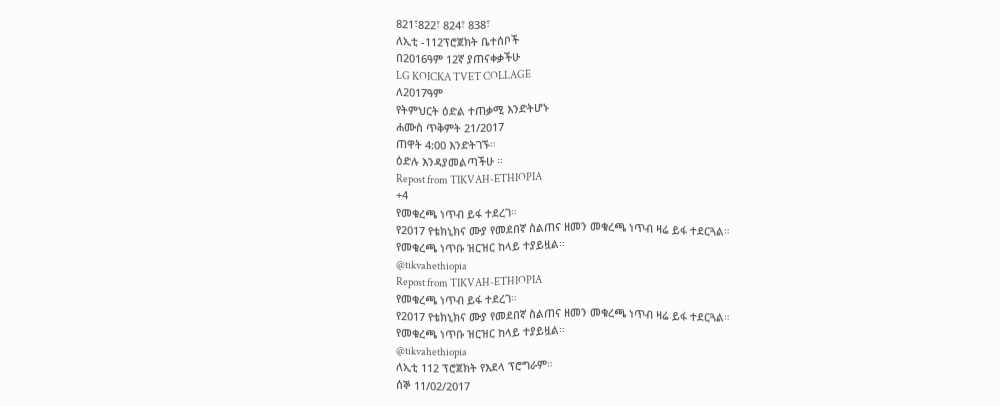821፣822፣ 824፣ 838፣
ለኢቲ -112ፕሮጀክት ቤተሰቦች
በ2016ዓም 12ኛ ያጠናቀቃችሁ
LG KOICKA TVET COLLAGE
ለ2017ዓም
የትምህርት ዕድል ተጠቃሚ እንድትሆኑ
ሐሙስ ጥቅምት 21/2017
ጠዋት 4:00 እንድትገኙ።
ዕድሉ እንዳያመልጣችሁ ።
Repost from TIKVAH-ETHIOPIA
+4
የመቁረጫ ነጥብ ይፋ ተደረገ።
የ2017 የቴክኒክና ሙያ የመደበኛ ስልጠና ዘመን መቁረጫ ነጥብ ዛሬ ይፋ ተደርጓል።
የመቁረጫ ነጥቡ ዝርዝር ከላይ ተያይዟል።
@tikvahethiopia
Repost from TIKVAH-ETHIOPIA
የመቁረጫ ነጥብ ይፋ ተደረገ።
የ2017 የቴክኒክና ሙያ የመደበኛ ስልጠና ዘመን መቁረጫ ነጥብ ዛሬ ይፋ ተደርጓል።
የመቁረጫ ነጥቡ ዝርዝር ከላይ ተያይዟል።
@tikvahethiopia
ለኢቲ 112 ፕሮጀክት የእደላ ፕሮግራም።
ሰኞ 11/02/2017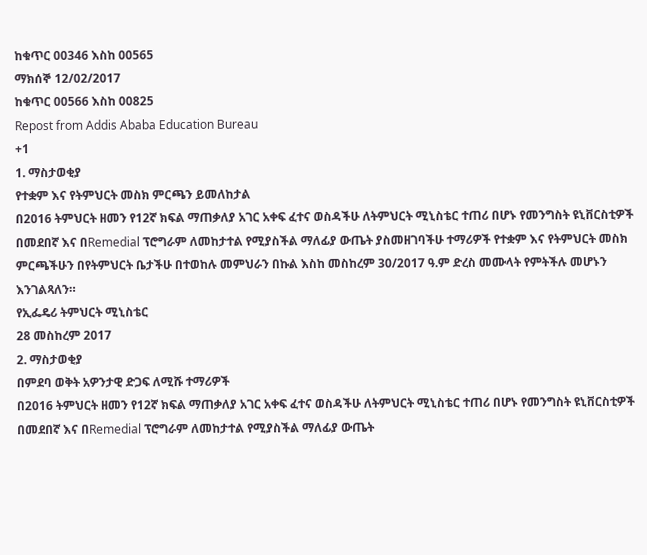ከቁጥር 00346 እስከ 00565
ማክሰኞ 12/02/2017
ከቁጥር 00566 እስከ 00825
Repost from Addis Ababa Education Bureau
+1
1. ማስታወቂያ
የተቋም እና የትምህርት መስክ ምርጫን ይመለከታል
በ2016 ትምህርት ዘመን የ12ኛ ክፍል ማጠቃለያ አገር አቀፍ ፈተና ወስዳችሁ ለትምህርት ሚኒስቴር ተጠሪ በሆኑ የመንግስት ዩኒቨርስቲዎች በመደበኛ እና በRemedial ፕሮግራም ለመከታተል የሚያስችል ማለፊያ ውጤት ያስመዘገባችሁ ተማሪዎች የተቋም እና የትምህርት መስክ ምርጫችሁን በየትምህርት ቤታችሁ በተወከሉ መምህራን በኩል እስከ መስከረም 30/2017 ዓ.ም ድረስ መሙላት የምትችሉ መሆኑን እንገልጻለን።
የኢፌዴሪ ትምህርት ሚኒስቴር
28 መስከረም 2017
2. ማስታወቂያ
በምደባ ወቅት አዎንታዊ ድጋፍ ለሚሹ ተማሪዎች
በ2016 ትምህርት ዘመን የ12ኛ ክፍል ማጠቃለያ አገር አቀፍ ፈተና ወስዳችሁ ለትምህርት ሚኒስቴር ተጠሪ በሆኑ የመንግስት ዩኒቨርስቲዎች በመደበኛ እና በRemedial ፕሮግራም ለመከታተል የሚያስችል ማለፊያ ውጤት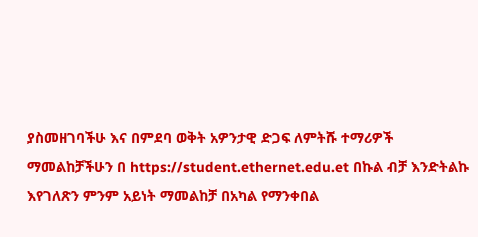ያስመዘገባችሁ እና በምደባ ወቅት አዎንታዊ ድጋፍ ለምትሹ ተማሪዎች ማመልከቻችሁን በ https://student.ethernet.edu.et በኩል ብቻ እንድትልኩ እየገለጽን ምንም አይነት ማመልከቻ በአካል የማንቀበል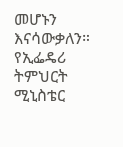መሆኑን እናሳውቃለን።
የኢፌዴሪ ትምህርት ሚኒስቴር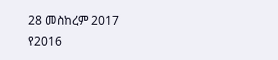28 መስከረም 2017
የ2016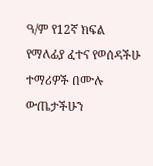ዓ/ም የ12ኛ ክፍል የማለፊያ ፈተና የወሰዳችሁ ተማሪዎች በሙሉ ውጤታችሁን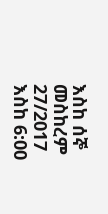እስከ ሰኞ መስከረም 27/2017 እስከ 6:00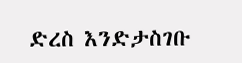ድረስ እንድታስገቡ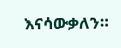እናሳውቃለን።